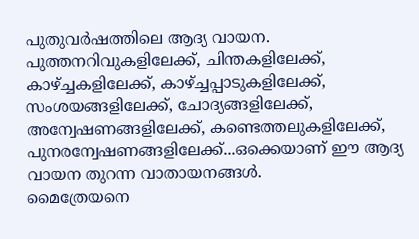പുതുവർഷത്തിലെ ആദ്യ വായന. പുത്തനറിവുകളിലേക്ക്, ചിന്തകളിലേക്ക്, കാഴ്ച്ചകളിലേക്ക്, കാഴ്ച്ചപ്പാടുകളിലേക്ക്, സംശയങ്ങളിലേക്ക്, ചോദ്യങ്ങളിലേക്ക്, അന്വേഷണങ്ങളിലേക്ക്, കണ്ടെത്തലുകളിലേക്ക്, പുനരന്വേഷണങ്ങളിലേക്ക്...ഒക്കെയാണ് ഈ ആദ്യ വായന തുറന്ന വാതായനങ്ങൾ.
മൈത്രേയനെ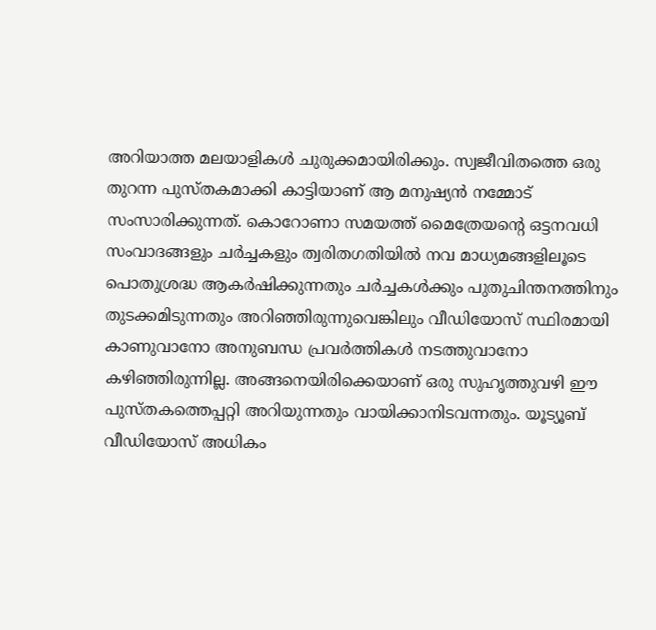അറിയാത്ത മലയാളികൾ ചുരുക്കമായിരിക്കും. സ്വജീവിതത്തെ ഒരു തുറന്ന പുസ്തകമാക്കി കാട്ടിയാണ് ആ മനുഷ്യൻ നമ്മോട് സംസാരിക്കുന്നത്. കൊറോണാ സമയത്ത് മൈത്രേയൻ്റെ ഒട്ടനവധി സംവാദങ്ങളും ചർച്ചകളും ത്വരിതഗതിയിൽ നവ മാധ്യമങ്ങളിലൂടെ പൊതുശ്രദ്ധ ആകർഷിക്കുന്നതും ചർച്ചകൾക്കും പുതുചിന്തനത്തിനും തുടക്കമിടുന്നതും അറിഞ്ഞിരുന്നുവെങ്കിലും വീഡിയോസ് സ്ഥിരമായി കാണുവാനോ അനുബന്ധ പ്രവർത്തികൾ നടത്തുവാനോ കഴിഞ്ഞിരുന്നില്ല. അങ്ങനെയിരിക്കെയാണ് ഒരു സുഹൃത്തുവഴി ഈ പുസ്തകത്തെപ്പറ്റി അറിയുന്നതും വായിക്കാനിടവന്നതും. യൂട്യൂബ് വീഡിയോസ് അധികം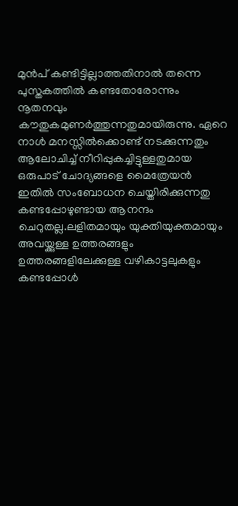മുൻപ് കണ്ടിട്ടില്ലാത്തതിനാൽ തന്നെ പുസ്തകത്തിൽ കണ്ടതോരോന്നും നൂതനവും കൗതുകമുണർത്തുന്നതുമായിരുന്നു. ഏറെ നാൾ മനസ്സിൽക്കൊണ്ട് നടക്കുന്നതും ആലോചിച്ച് നീറിപ്പുകച്ചിട്ടുള്ളതുമായ ഒരുപാട് ചോദ്യങ്ങളെ മൈത്രേയൻ ഇതിൽ സംബോധന ചെയ്തിരിക്കുന്നതു കണ്ടപ്പോഴുണ്ടായ ആനന്ദം ചെറുതല്ല.ലളിതമായും യുക്തിയുക്തമായും അവയ്ക്കുള്ള ഉത്തരങ്ങളും ഉത്തരങ്ങളിലേക്കുള്ള വഴികാട്ടലുകളും കണ്ടപ്പോൾ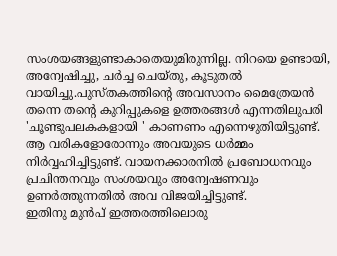സംശയങ്ങളുണ്ടാകാതെയുമിരുന്നില്ല. നിറയെ ഉണ്ടായി, അന്വേഷിച്ചു, ചർച്ച ചെയ്തു, കൂടുതൽ വായിച്ചു.പുസ്തകത്തിൻ്റെ അവസാനം മൈത്രേയൻ തന്നെ തൻ്റെ കുറിപ്പുകളെ ഉത്തരങ്ങൾ എന്നതിലുപരി 'ചൂണ്ടുപലകകളായി ' കാണണം എന്നെഴുതിയിട്ടുണ്ട്. ആ വരികളോരോന്നും അവയുടെ ധർമ്മം നിർവ്വഹിച്ചിട്ടുണ്ട്. വായനക്കാരനിൽ പ്രബോധനവും പ്രചിന്തനവും സംശയവും അന്വേഷണവും ഉണർത്തുന്നതിൽ അവ വിജയിച്ചിട്ടുണ്ട്.
ഇതിനു മുൻപ് ഇത്തരത്തിലൊരു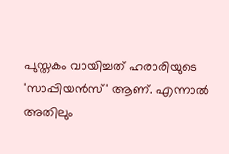പുസ്തകം വായിച്ചത് ഹരാരിയുടെ 'സാപ്പിയൻസ്' ആണ്. എന്നാൽ അതിലും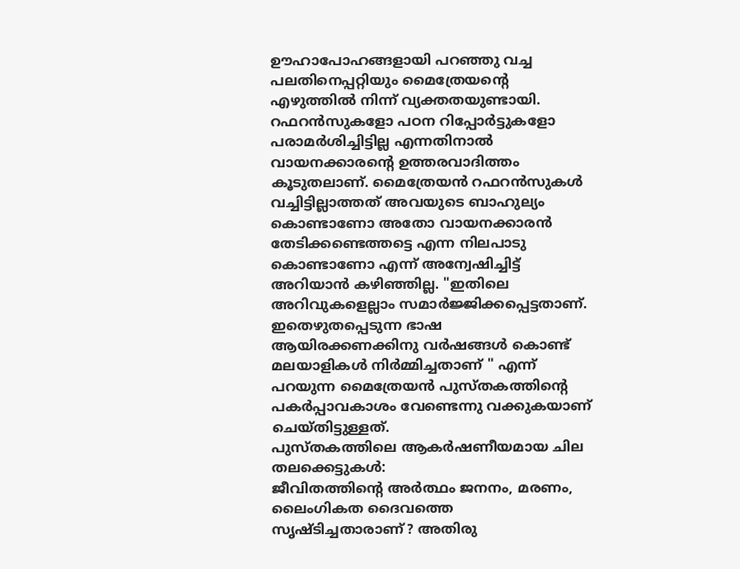ഊഹാപോഹങ്ങളായി പറഞ്ഞു വച്ച പലതിനെപ്പറ്റിയും മൈത്രേയൻ്റെ എഴുത്തിൽ നിന്ന് വ്യക്തതയുണ്ടായി. റഫറൻസുകളോ പഠന റിപ്പോർട്ടുകളോ പരാമർശിച്ചിട്ടില്ല എന്നതിനാൽ വായനക്കാരൻ്റെ ഉത്തരവാദിത്തം കൂടുതലാണ്. മൈത്രേയൻ റഫറൻസുകൾ വച്ചിട്ടില്ലാത്തത് അവയുടെ ബാഹുല്യം കൊണ്ടാണോ അതോ വായനക്കാരൻ തേടിക്കണ്ടെത്തട്ടെ എന്ന നിലപാടു കൊണ്ടാണോ എന്ന് അന്വേഷിച്ചിട്ട് അറിയാൻ കഴിഞ്ഞില്ല. "ഇതിലെ അറിവുകളെല്ലാം സമാർജ്ജിക്കപ്പെട്ടതാണ്. ഇതെഴുതപ്പെടുന്ന ഭാഷ ആയിരക്കണക്കിനു വർഷങ്ങൾ കൊണ്ട് മലയാളികൾ നിർമ്മിച്ചതാണ് " എന്ന് പറയുന്ന മൈത്രേയൻ പുസ്തകത്തിൻ്റെ പകർപ്പാവകാശം വേണ്ടെന്നു വക്കുകയാണ് ചെയ്തിട്ടുള്ളത്.
പുസ്തകത്തിലെ ആകർഷണീയമായ ചില തലക്കെട്ടുകൾ:
ജീവിതത്തിൻ്റെ അർത്ഥം ജനനം, മരണം, ലൈംഗികത ദൈവത്തെ സൃഷ്ടിച്ചതാരാണ്? അതിരു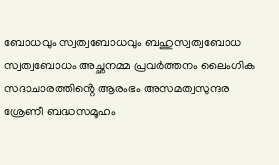ബോധവും സ്വത്വബോധവും ബഹുസ്വത്വബോധ സ്വത്വബോധം അച്ഛനമ്മ പ്രവർത്തനം ലൈംഗിക സദാചാരത്തിൻ്റെ ആരംഭം അസമത്വസുന്ദര ശ്രേണീ ബദ്ധസമൂഹം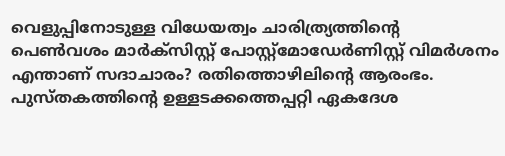വെളുപ്പിനോടുള്ള വിധേയത്വം ചാരിത്ര്യത്തിൻ്റെ പെൺവശം മാർക്സിസ്റ്റ് പോസ്റ്റ്മോഡേർണിസ്റ്റ് വിമർശനം എന്താണ് സദാചാരം? രതിത്തൊഴിലിൻ്റെ ആരംഭം.
പുസ്തകത്തിൻ്റെ ഉള്ളടക്കത്തെപ്പറ്റി ഏകദേശ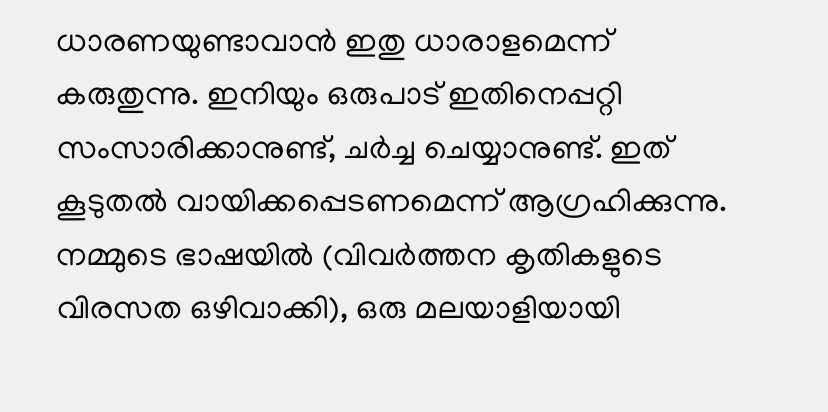ധാരണയുണ്ടാവാൻ ഇതു ധാരാളമെന്ന് കരുതുന്നു. ഇനിയും ഒരുപാട് ഇതിനെപ്പറ്റി സംസാരിക്കാനുണ്ട്, ചർച്ച ചെയ്യാനുണ്ട്. ഇത് കൂടുതൽ വായിക്കപ്പെടണമെന്ന് ആഗ്രഹിക്കുന്നു. നമ്മുടെ ഭാഷയിൽ (വിവർത്തന കൃതികളുടെ വിരസത ഒഴിവാക്കി), ഒരു മലയാളിയായി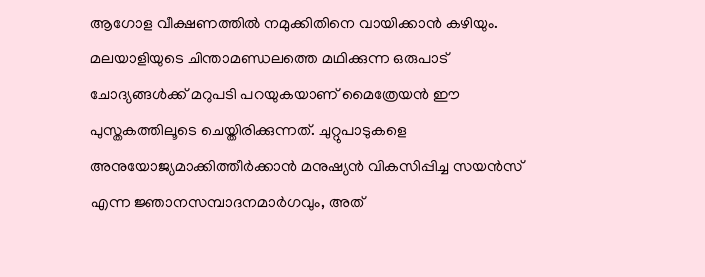ആഗോള വീക്ഷണത്തിൽ നമുക്കിതിനെ വായിക്കാൻ കഴിയും.
മലയാളിയുടെ ചിന്താമണ്ഡലത്തെ മഥിക്കുന്ന ഒരുപാട് ചോദ്യങ്ങൾക്ക് മറുപടി പറയുകയാണ് മൈത്രേയൻ ഈ പുസ്തകത്തിലൂടെ ചെയ്തിരിക്കുന്നത്. ചുറ്റുപാടുകളെ അനുയോജ്യമാക്കിത്തീർക്കാൻ മനുഷ്യൻ വികസിപ്പിച്ച സയൻസ് എന്ന ജ്ഞാനസമ്പാദനമാർഗവും, അത്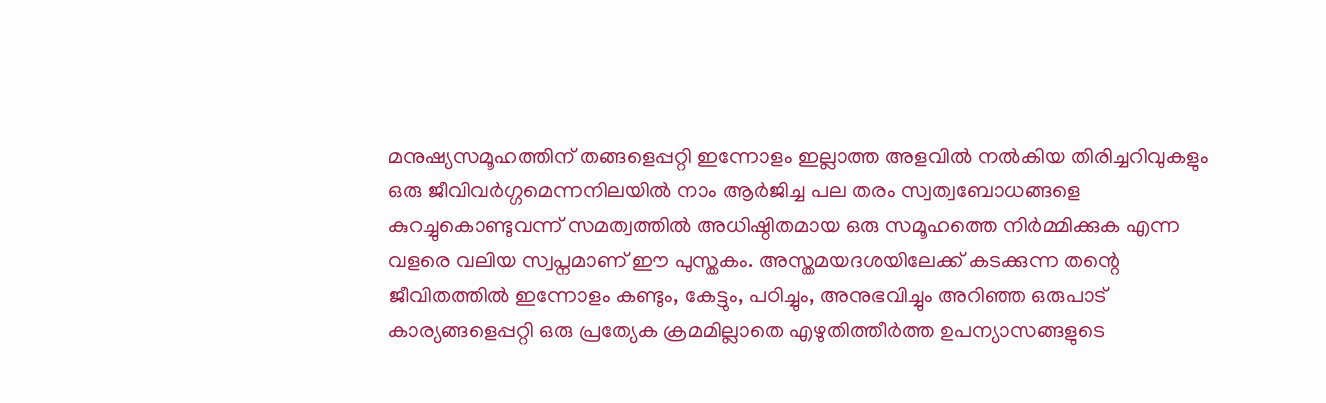മനുഷ്യസമൂഹത്തിന് തങ്ങളെപ്പറ്റി ഇന്നോളം ഇല്ലാത്ത അളവിൽ നൽകിയ തിരിച്ചറിവുകളും ഒരു ജീവിവർഗ്ഗമെന്നനിലയിൽ നാം ആർജിച്ച പല തരം സ്വത്വബോധങ്ങളെ കുറച്ചുകൊണ്ടുവന്ന് സമത്വത്തിൽ അധിഷ്ഠിതമായ ഒരു സമൂഹത്തെ നിർമ്മിക്കുക എന്ന വളരെ വലിയ സ്വപ്നമാണ് ഈ പുസ്തകം. അസ്തമയദശയിലേക്ക് കടക്കുന്ന തന്റെ ജീവിതത്തിൽ ഇന്നോളം കണ്ടും, കേട്ടും, പഠിച്ചും, അനുഭവിച്ചും അറിഞ്ഞ ഒരുപാട് കാര്യങ്ങളെപ്പറ്റി ഒരു പ്രത്യേക ക്രമമില്ലാതെ എഴുതിത്തീർത്ത ഉപന്യാസങ്ങളുടെ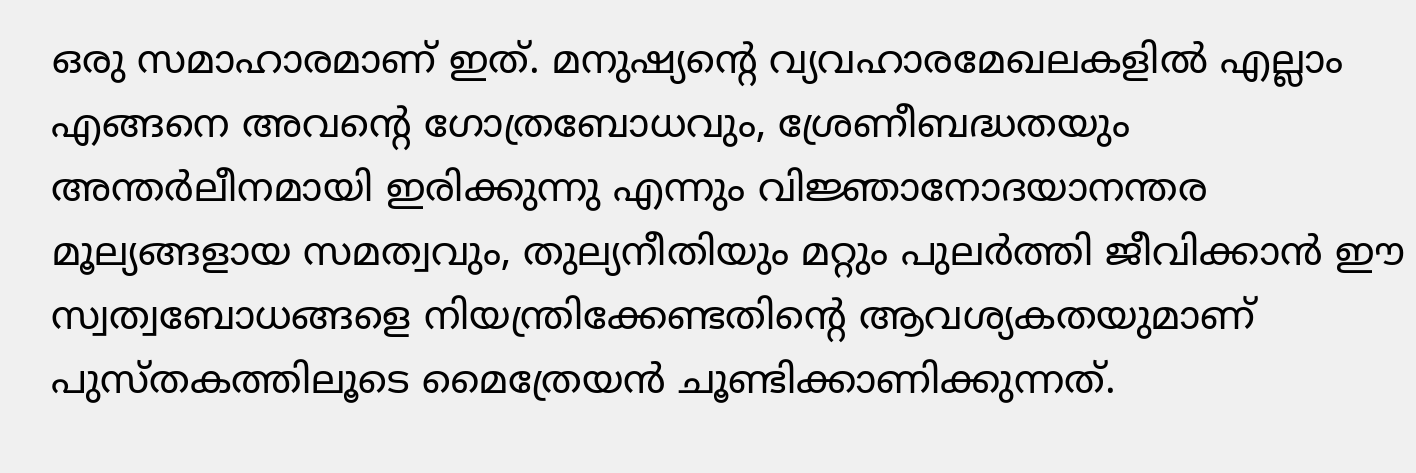ഒരു സമാഹാരമാണ് ഇത്. മനുഷ്യന്റെ വ്യവഹാരമേഖലകളിൽ എല്ലാം എങ്ങനെ അവന്റെ ഗോത്രബോധവും, ശ്രേണീബദ്ധതയും അന്തർലീനമായി ഇരിക്കുന്നു എന്നും വിജ്ഞാനോദയാനന്തര മൂല്യങ്ങളായ സമത്വവും, തുല്യനീതിയും മറ്റും പുലർത്തി ജീവിക്കാൻ ഈ സ്വത്വബോധങ്ങളെ നിയന്ത്രിക്കേണ്ടതിന്റെ ആവശ്യകതയുമാണ് പുസ്തകത്തിലൂടെ മൈത്രേയൻ ചൂണ്ടിക്കാണിക്കുന്നത്.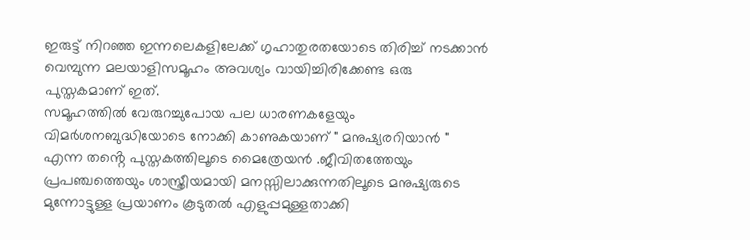ഇരുട്ട് നിറഞ്ഞ ഇന്നലെകളിലേക്ക് ഗൃഹാതുരതയോടെ തിരിച്ച് നടക്കാൻ വെമ്പുന്ന മലയാളിസമൂഹം അവശ്യം വായിച്ചിരിക്കേണ്ട ഒരു പുസ്തകമാണ് ഇത്.
സമൂഹത്തിൽ വേരുറച്ചുപോയ പല ധാരണകളേയും വിമർശനബുദ്ധിയോടെ നോക്കി കാണുകയാണ് " മനുഷ്യരറിയാൻ " എന്ന തൻ്റെ പുസ്തകത്തിലൂടെ മൈത്രേയൻ .ജീവിതത്തേയും പ്രപഞ്ചത്തെയും ശാസ്ത്രീയമായി മനസ്സിലാക്കുന്നതിലൂടെ മനുഷ്യരുടെ മുന്നോട്ടുള്ള പ്രയാണം കൂടുതൽ എളുപ്പമുള്ളതാക്കി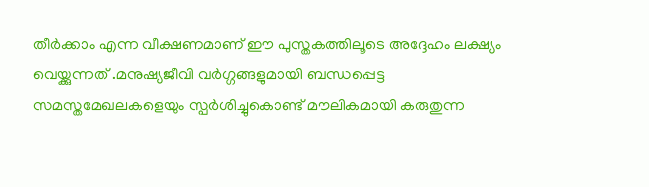തീർക്കാം എന്ന വീക്ഷണമാണ് ഈ പുസ്തകത്തിലൂടെ അദ്ദേഹം ലക്ഷ്യം വെയ്ക്കുന്നത് .മനുഷ്യജീവി വർഗ്ഗങ്ങളുമായി ബന്ധപ്പെട്ട സമസ്തമേഖലകളെയും സ്പർശിച്ചുകൊണ്ട് മൗലികമായി കരുതുന്ന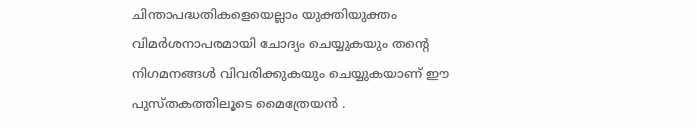ചിന്താപദ്ധതികളെയെല്ലാം യുക്തിയുക്തം വിമർശനാപരമായി ചോദ്യം ചെയ്യുകയും തൻ്റെ നിഗമനങ്ങൾ വിവരിക്കുകയും ചെയ്യുകയാണ് ഈ പുസ്തകത്തിലൂടെ മൈത്രേയൻ .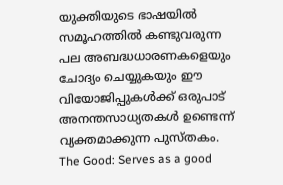യുക്തിയുടെ ഭാഷയിൽ സമൂഹത്തിൽ കണ്ടുവരുന്ന പല അബദ്ധധാരണകളെയും ചോദ്യം ചെയ്യുകയും ഈ വിയോജിപ്പുകൾക്ക് ഒരുപാട് അനന്തസാധ്യതകൾ ഉണ്ടെന്ന് വ്യക്തമാക്കുന്ന പുസ്തകം.
The Good: Serves as a good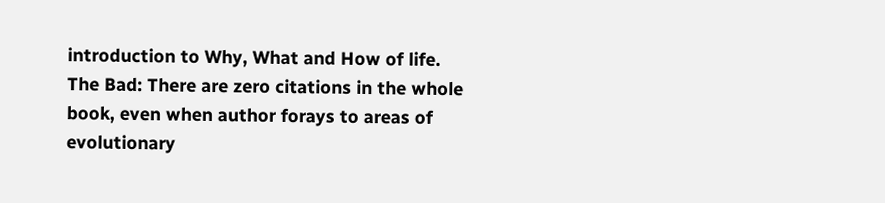introduction to Why, What and How of life.
The Bad: There are zero citations in the whole book, even when author forays to areas of evolutionary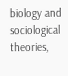biology and sociological theories,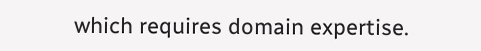which requires domain expertise.